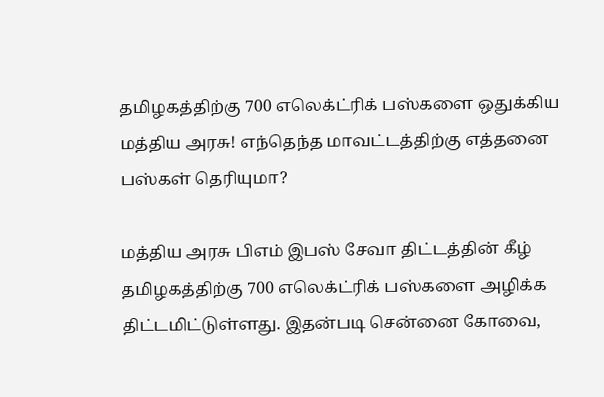தமிழகத்திற்கு 700 எலெக்ட்ரிக் பஸ்களை ஒதுக்கிய மத்திய அரசு! எந்தெந்த மாவட்டத்திற்கு எத்தனை பஸ்கள் தெரியுமா?

மத்திய அரசு பிஎம் இபஸ் சேவா திட்டத்தின் கீழ் தமிழகத்திற்கு 700 எலெக்ட்ரிக் பஸ்களை அழிக்க திட்டமிட்டுள்ளது. இதன்படி சென்னை கோவை,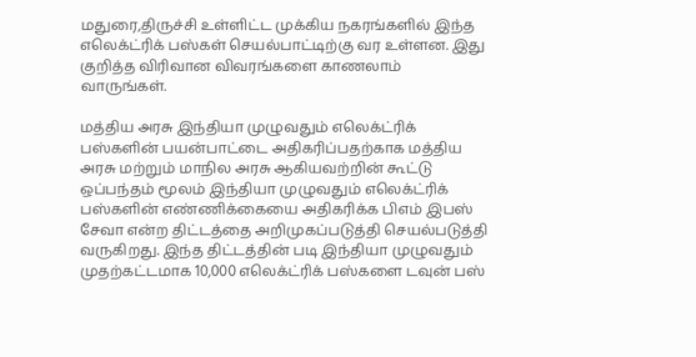மதுரை,திருச்சி உள்ளிட்ட முக்கிய நகரங்களில் இந்த எலெக்ட்ரிக் பஸ்கள் செயல்பாட்டிற்கு வர உள்ளன. இது குறித்த விரிவான விவரங்களை காணலாம் வாருங்கள்.

மத்திய அரசு இந்தியா முழுவதும் எலெக்ட்ரிக் பஸ்களின் பயன்பாட்டை அதிகரிப்பதற்காக மத்திய அரசு மற்றும் மாநில அரசு ஆகியவற்றின் கூட்டு ஒப்பந்தம் மூலம் இந்தியா முழுவதும் எலெக்ட்ரிக் பஸ்களின் எண்ணிக்கையை அதிகரிக்க பிஎம் இபஸ் சேவா என்ற திட்டத்தை அறிமுகப்படுத்தி செயல்படுத்தி வருகிறது. இந்த திட்டத்தின் படி இந்தியா முழுவதும் முதற்கட்டமாக 10,000 எலெக்ட்ரிக் பஸ்களை டவுன் பஸ்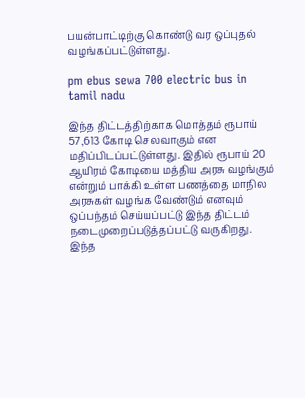பயன்பாட்டிற்கு கொண்டு வர ஒப்புதல் வழங்கப்பட்டுள்ளது.

pm ebus sewa 700 electric bus in tamil nadu

இந்த திட்டத்திற்காக மொத்தம் ரூபாய் 57,613 கோடி செலவாகும் என மதிப்பிடப்பட்டுள்ளது. இதில் ரூபாய் 20 ஆயிரம் கோடியை மத்திய அரசு வழங்கும் என்றும் பாக்கி உள்ள பணத்தை மாநில அரசுகள் வழங்க வேண்டும் எனவும் ஒப்பந்தம் செய்யப்பட்டு இந்த திட்டம் நடைமுறைப்படுத்தப்பட்டு வருகிறது. இந்த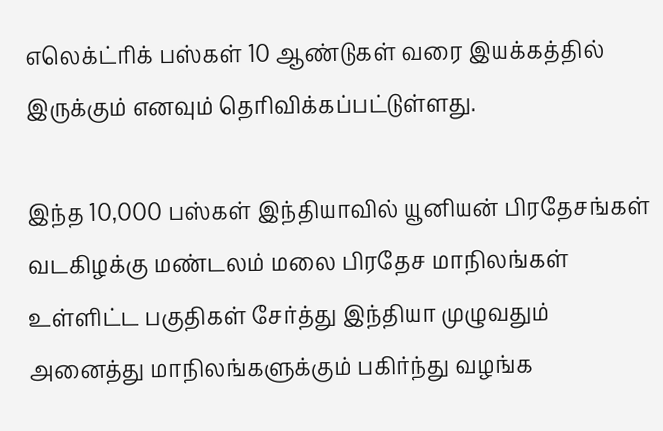எலெக்ட்ரிக் பஸ்கள் 10 ஆண்டுகள் வரை இயக்கத்தில் இருக்கும் எனவும் தெரிவிக்கப்பட்டுள்ளது.

இந்த 10,000 பஸ்கள் இந்தியாவில் யூனியன் பிரதேசங்கள் வடகிழக்கு மண்டலம் மலை பிரதேச மாநிலங்கள் உள்ளிட்ட பகுதிகள் சேர்த்து இந்தியா முழுவதும் அனைத்து மாநிலங்களுக்கும் பகிர்ந்து வழங்க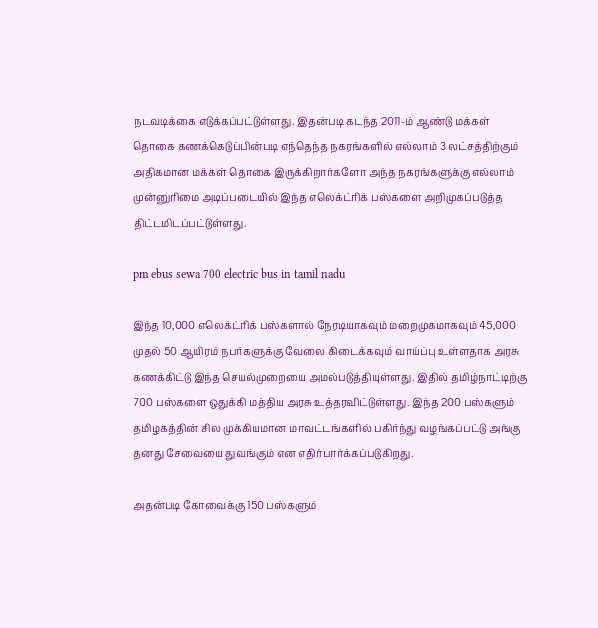நடவடிக்கை எடுக்கப்பட்டுள்ளது. இதன்படி கடந்த 2011-ம் ஆண்டு மக்கள் தொகை கணக்கெடுப்பின்படி எந்தெந்த நகரங்களில் எல்லாம் 3 லட்சத்திற்கும் அதிகமான மக்கள் தொகை இருக்கிறார்களோ அந்த நகரங்களுக்கு எல்லாம் முன்னுரிமை அடிப்படையில் இந்த எலெக்ட்ரிக் பஸ்களை அறிமுகப்படுத்த திட்டமிடப்பட்டுள்ளது.

pm ebus sewa 700 electric bus in tamil nadu

இந்த 10,000 எலெக்ட்ரிக் பஸ்களால் நேரடியாகவும் மறைமுகமாகவும் 45,000 முதல் 50 ஆயிரம் நபர்களுக்கு வேலை கிடைக்கவும் வாய்ப்பு உள்ளதாக அரசு கணக்கிட்டு இந்த செயல்முறையை அமல்படுத்தியுள்ளது. இதில் தமிழ்நாட்டிற்கு 700 பஸ்களை ஒதுக்கி மத்திய அரசு உத்தரவிட்டுள்ளது. இந்த 200 பஸ்களும் தமிழகத்தின் சில முக்கியமான மாவட்டங்களில் பகிர்ந்து வழங்கப்பட்டு அங்கு தனது சேவையை துவங்கும் என எதிர்பார்க்கப்படுகிறது.

அதன்படி கோவைக்கு 150 பஸ்களும்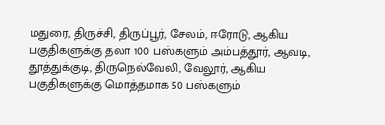மதுரை, திருச்சி, திருப்பூர், சேலம், ஈரோடு, ஆகிய பகுதிகளுக்கு தலா 100 பஸ்களும் அம்பத்தூர், ஆவடி, தூத்துக்குடி, திருநெல்வேலி, வேலூர், ஆகிய பகுதிகளுக்கு மொத்தமாக 50 பஸ்களும்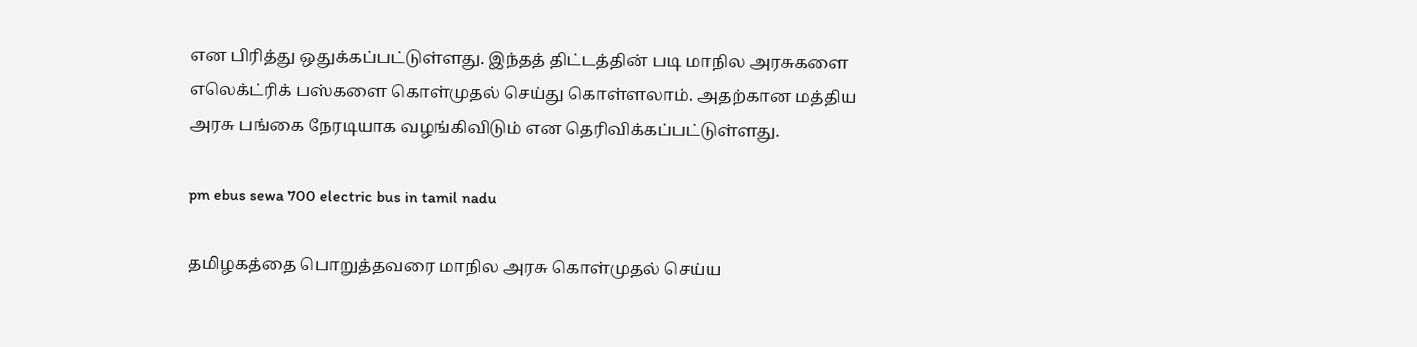என பிரித்து ஒதுக்கப்பட்டுள்ளது. இந்தத் திட்டத்தின் படி மாநில அரசுகளை எலெக்ட்ரிக் பஸ்களை கொள்முதல் செய்து கொள்ளலாம். அதற்கான மத்திய அரசு பங்கை நேரடியாக வழங்கிவிடும் என தெரிவிக்கப்பட்டுள்ளது.

pm ebus sewa 700 electric bus in tamil nadu

தமிழகத்தை பொறுத்தவரை மாநில அரசு கொள்முதல் செய்ய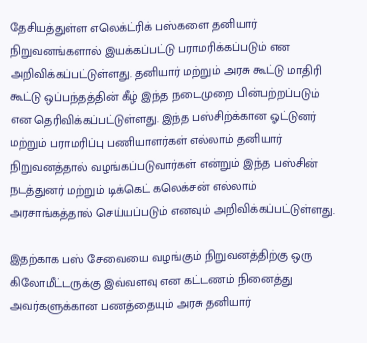தேசியத்துள்ள எலெக்ட்ரிக் பஸ்களை தனியார் நிறுவனங்களால் இயக்கப்பட்டு பராமரிக்கப்படும் என அறிவிக்கப்பட்டுள்ளது. தனியார் மற்றும் அரசு கூட்டு மாதிரி கூட்டு ஒப்பந்தத்தின் கீழ் இந்த நடைமுறை பின்பற்றப்படும் என தெரிவிக்கப்பட்டுள்ளது. இந்த பஸ்சிற்க்கான ஓட்டுனர் மற்றும் பராமரிப்பு பணியாளர்கள் எல்லாம் தனியார் நிறுவனத்தால் வழங்கப்படுவார்கள் என்றும் இந்த பஸ்சின் நடத்துனர் மற்றும் டிக்கெட் கலெக்சன் எல்லாம் அரசாங்கத்தால் செய்யப்படும் எனவும் அறிவிக்கப்பட்டுள்ளது.

இதற்காக பஸ் சேவையை வழங்கும் நிறுவனத்திற்கு ஒரு கிலோமீட்டருக்கு இவ்வளவு என கட்டணம் நினைத்து அவர்களுக்கான பணத்தையும் அரசு தனியார்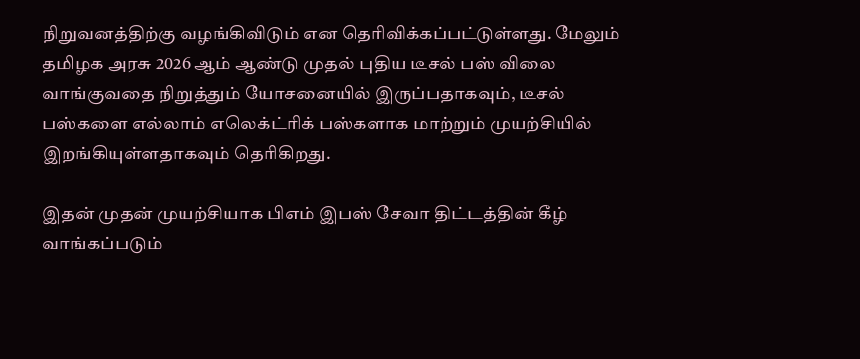நிறுவனத்திற்கு வழங்கிவிடும் என தெரிவிக்கப்பட்டுள்ளது. மேலும் தமிழக அரசு 2026 ஆம் ஆண்டு முதல் புதிய டீசல் பஸ் விலை வாங்குவதை நிறுத்தும் யோசனையில் இருப்பதாகவும், டீசல் பஸ்களை எல்லாம் எலெக்ட்ரிக் பஸ்களாக மாற்றும் முயற்சியில் இறங்கியுள்ளதாகவும் தெரிகிறது.

இதன் முதன் முயற்சியாக பிஎம் இபஸ் சேவா திட்டத்தின் கீழ் வாங்கப்படும்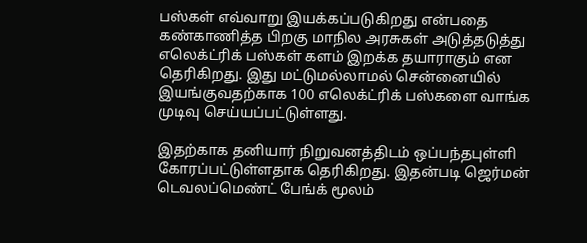பஸ்கள் எவ்வாறு இயக்கப்படுகிறது என்பதை கண்காணித்த பிறகு மாநில அரசுகள் அடுத்தடுத்து எலெக்ட்ரிக் பஸ்கள் களம் இறக்க தயாராகும் என தெரிகிறது. இது மட்டுமல்லாமல் சென்னையில் இயங்குவதற்காக 100 எலெக்ட்ரிக் பஸ்களை வாங்க முடிவு செய்யப்பட்டுள்ளது.

இதற்காக தனியார் நிறுவனத்திடம் ஒப்பந்தபுள்ளி கோரப்பட்டுள்ளதாக தெரிகிறது. இதன்படி ஜெர்மன் டெவலப்மெண்ட் பேங்க் மூலம்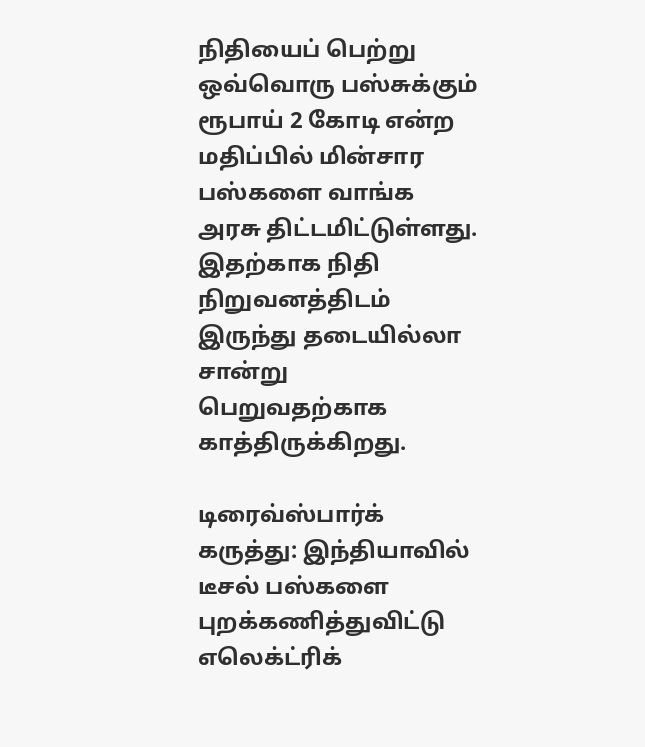நிதியைப் பெற்று ஒவ்வொரு பஸ்சுக்கும் ரூபாய் 2 கோடி என்ற மதிப்பில் மின்சார பஸ்களை வாங்க அரசு திட்டமிட்டுள்ளது. இதற்காக நிதி நிறுவனத்திடம் இருந்து தடையில்லா சான்று பெறுவதற்காக காத்திருக்கிறது.

டிரைவ்ஸ்பார்க் கருத்து: இந்தியாவில் டீசல் பஸ்களை புறக்கணித்துவிட்டு எலெக்ட்ரிக்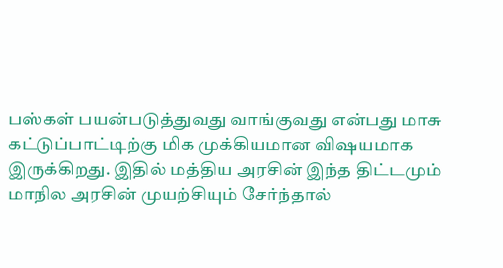பஸ்கள் பயன்படுத்துவது வாங்குவது என்பது மாசு கட்டுப்பாட்டிற்கு மிக முக்கியமான விஷயமாக இருக்கிறது. இதில் மத்திய அரசின் இந்த திட்டமும் மாநில அரசின் முயற்சியும் சேர்ந்தால்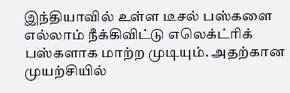இந்தியாவில் உள்ள டீசல் பஸ்களை எல்லாம் நீக்கிவிட்டு எலெக்ட்ரிக் பஸ்களாக மாற்ற முடியும். அதற்கான முயற்சியில்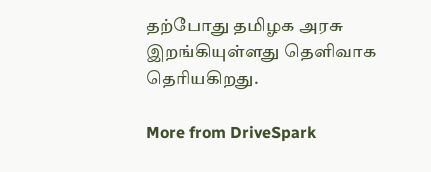தற்போது தமிழக அரசு இறங்கியுள்ளது தெளிவாக தெரியகிறது.

More from DriveSpark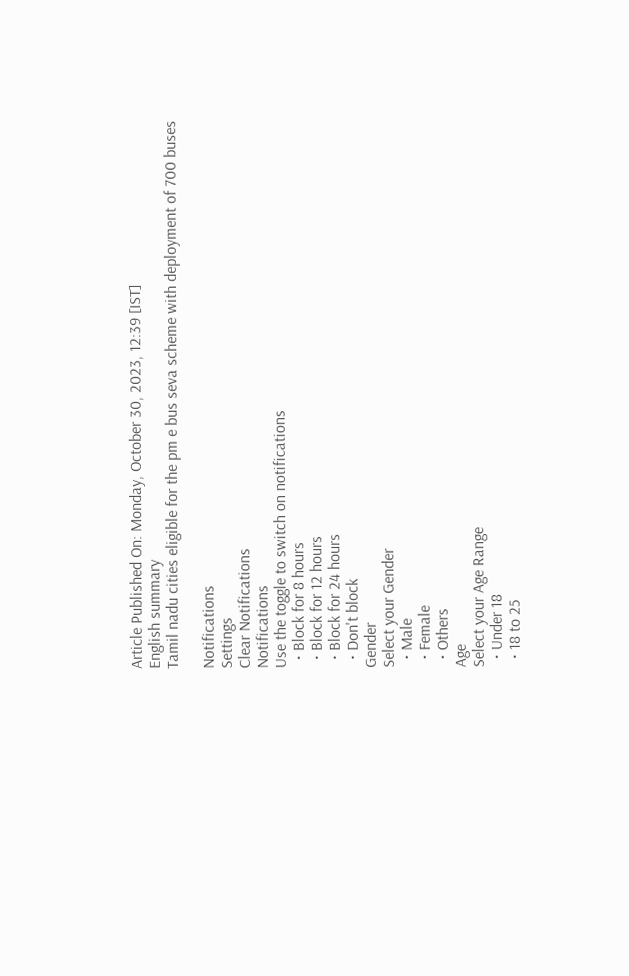Article Published On: Monday, October 30, 2023, 12:39 [IST]
English summary
Tamil nadu cities eligible for the pm e bus seva scheme with deployment of 700 buses

Notifications
Settings
Clear Notifications
Notifications
Use the toggle to switch on notifications
  • Block for 8 hours
  • Block for 12 hours
  • Block for 24 hours
  • Don't block
Gender
Select your Gender
  • Male
  • Female
  • Others
Age
Select your Age Range
  • Under 18
  • 18 to 25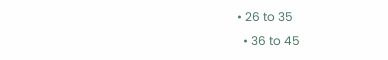• 26 to 35
  • 36 to 45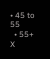• 45 to 55
  • 55+
X